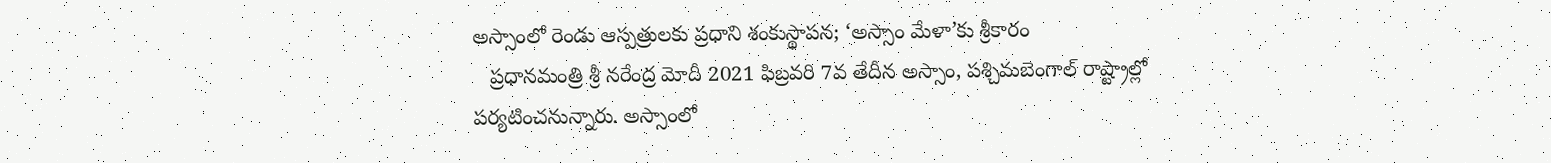అస్సాంలో రెండు ఆస్పత్రులకు ప్రధాని శంకుస్థాపన; ‘అస్సాం మేళా’కు శ్రీకారం
   ప్రధానమంత్రి శ్రీ నరేంద్ర మోదీ 2021 ఫిబ్రవరి 7వ తేదీన అస్సాం, పశ్చిమబెంగాల్ రాష్ట్రాల్లో పర్యటించనున్నారు. అస్సాంలో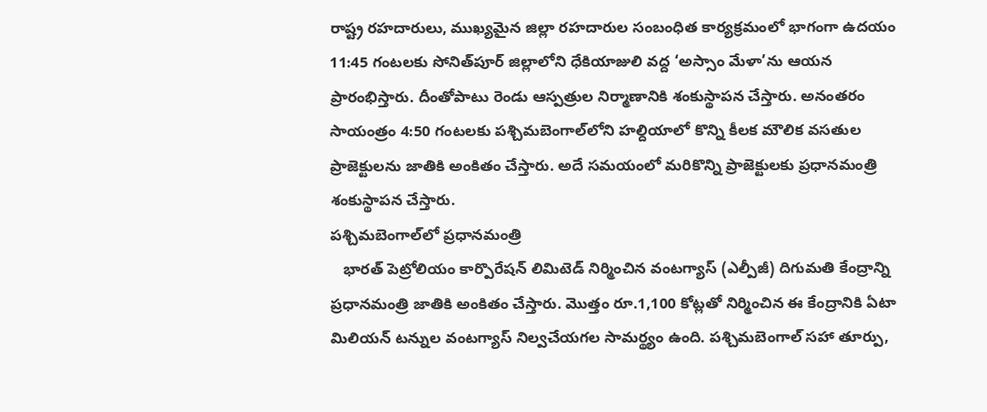రాష్ట్ర రహదారులు, ముఖ్యమైన జిల్లా రహదారుల సంబంధిత కార్యక్రమంలో భాగంగా ఉదయం 11:45 గంటలకు సోనిత్‌పూర్‌ జిల్లాలోని ధేకియాజులి వద్ద ‘అస్సాం మేళా’ను ఆయన ప్రారంభిస్తారు. దీంతోపాటు రెండు ఆస్పత్రుల నిర్మాణానికి శంకుస్థాపన చేస్తారు. అనంతరం సాయంత్రం 4:50 గంటలకు ప‌శ్చిమ‌బెంగాల్‌లోని హల్దియాలో కొన్ని కీలక మౌలిక వసతుల ప్రాజెక్టులను జాతికి అంకితం చేస్తారు. అదే సమయంలో మరికొన్ని ప్రాజెక్టులకు ప్రధానమంత్రి శంకుస్థాపన చేస్తారు.
ప‌శ్చిమ‌బెంగాల్‌లో ప్రధానమంత్రి
   భారత్ పెట్రోలియం కార్పొరేషన్ లిమిటెడ్ నిర్మించిన వంటగ్యాస్ (ఎల్పీజీ) దిగుమతి కేంద్రాన్ని ప్రధానమంత్రి జాతికి అంకితం చేస్తారు. మొత్తం రూ.1,100 కోట్లతో నిర్మించిన ఈ కేంద్రానికి ఏటా మిలియన్ టన్నుల వంటగ్యాస్ నిల్వచేయగల సామర్థ్యం ఉంది. పశ్చిమబెంగాల్ సహా తూర్పు,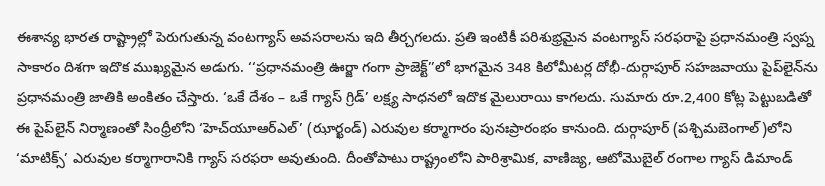ఈశాన్య భారత రాష్ట్రాల్లో పెరుగుతున్న వంటగ్యాస్ అవసరాలను ఇది తీర్చగలదు. ప్రతి ఇంటికీ పరిశుభ్రమైన వంటగ్యాస్ సరఫరాపై ప్రధానమంత్రి స్వప్న సాకారం దిశగా ఇదొక ముఖ్యమైన అడుగు. ‘‘ప్రధానమంత్రి ఊర్జా గంగా ప్రాజెక్ట్’’లో భాగమైన 348 కిలోమీటర్ల దోభీ-దుర్గాపూర్ సహజవాయు పైప్‌లైన్‌ను ప్రధానమంత్రి జాతికి అంకితం చేస్తారు. ‘ఒకే దేశం – ఒకే గ్యాస్ గ్రిడ్’ లక్ష్య సాధనలో ఇదొక మైలురాయి కాగలదు. సుమారు రూ.2,400 కోట్ల పెట్టుబడితో ఈ పైప్‌లైన్‌ నిర్మాణంతో సింధ్రీలోని ‘హెచ్‌యూఆర్ఎల్‌’ (ఝార్ఖండ్) ఎరువుల కర్మాగారం పునఃప్రారంభం కానుంది. దుర్గాపూర్‌ (పశ్చిమబెంగాల్)లోని ‘మాటిక్స్’ ఎరువుల కర్మాగారానికి గ్యాస్ సరఫరా అవుతుంది. దీంతోపాటు రాష్ట్రంలోని పారిశ్రామిక, వాణిజ్య, ఆటోమొబైల్ రంగాల గ్యాస్ డిమాండ్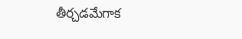తీర్చడమేగాక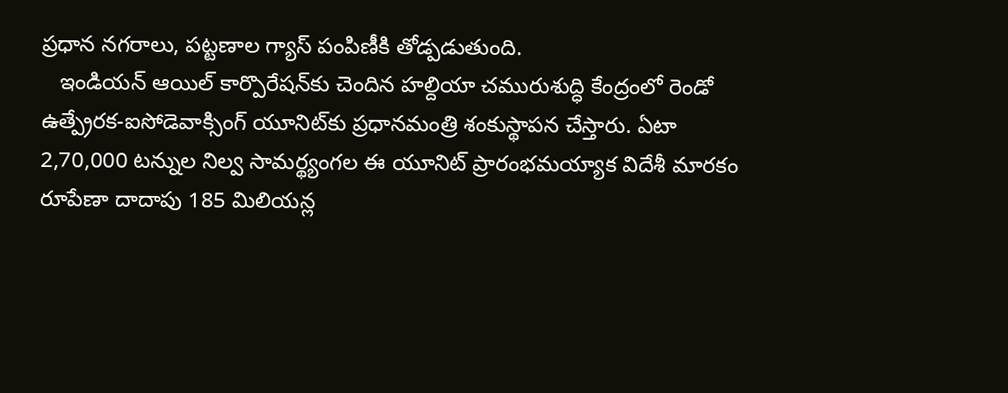ప్రధాన నగరాలు, పట్టణాల గ్యాస్ పంపిణీకి తోడ్పడుతుంది.
   ఇండియన్ ఆయిల్ కార్పొరేష‌న్‌కు చెందిన హల్దియా చమురుశుద్ధి కేంద్రంలో రెండో ఉత్ప్రేరక-ఐసోడెవాక్సింగ్ యూనిట్‌కు ప్రధానమంత్రి శంకుస్థాపన చేస్తారు. ఏటా 2,70,000 టన్నుల నిల్వ సామర్థ్యంగల ఈ యూనిట్ ప్రారంభమయ్యాక విదేశీ మారకం రూపేణా దాదాపు 185 మిలియన్ల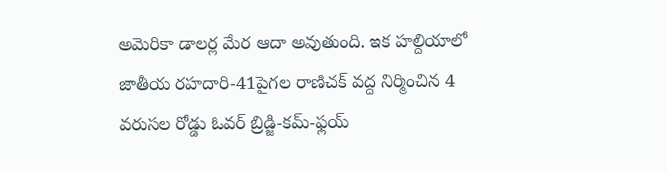అమెరికా డాలర్ల మేర ఆదా అవుతుంది. ఇక హల్దియాలో జాతీయ రహదారి-41పైగల రాణిచక్ వద్ద నిర్మించిన 4 వరుసల రోడ్డు ఓవర్ బ్రిడ్జి-కమ్-ఫ్లయ్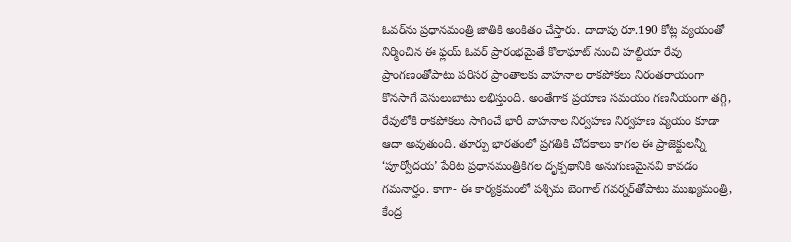ఓవర్‌ను ప్రధానమంత్రి జాతికి అంకితం చేస్తారు. దాదాపు రూ.190 కోట్ల వ్యయంతో నిర్మించిన ఈ ఫ్లయ్ ఓవర్‌ ప్రారంభమైతే కొలాఘాట్ నుంచి హల్దియా రేవు ప్రాంగణంతోపాటు పరిసర ప్రాంతాలకు వాహనాల రాకపోకలు నిరంతరాయంగా కొనసాగే వెసులుబాటు లభిస్తుంది. అంతేగాక ప్రయాణ సమయం గణనీయంగా తగ్గి, రేవులోకి రాకపోకలు సాగించే భారీ వాహనాల నిర్వహణ నిర్వహణ వ్యయం కూడా ఆదా అవుతుంది. తూర్పు భారతంలో ప్రగతికి చోదకాలు కాగల ఈ ప్రాజెక్టులన్నీ ‘పూర్వోదయ’ పేరిట ప్రధానమంత్రికిగల దృక్పథానికి అనుగుణమైనవి కావడం గమనార్హం. కాగా- ఈ కార్యక్రమంలో పశ్చిమ బెంగాల్ గ‌వ‌ర్న‌ర్‌తోపాటు ముఖ్యమంత్రి, కేంద్ర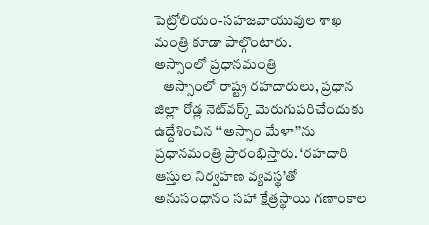పెట్రోలియం-సహజవాయువుల శాఖ మంత్రి కూడా పాల్గొంటారు.
అస్సాంలో ప్రధానమంత్రి
   అస్సాంలో రాష్ట్ర రహదారులు, ప్రధాన జిల్లా రోడ్ల నెట్‌వ‌ర్క్‌ మెరుగుపరిచేందుకు ఉద్దేశించిన ‘‘అస్సాం మేళా’’ను ప్రధానమంత్రి ప్రారంభిస్తారు. ‘రహదారి ఆస్తుల నిర్వహణ వ్యవస్థ’తో అనుసంధానం సహా క్షేత్రస్థాయి గణాంకాల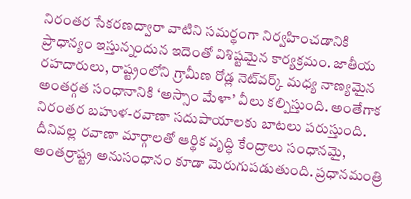నిరంతర సేకరణద్వారా వాటిని సమర్థంగా నిర్వహించడానికి ప్రాధాన్యం ఇస్తున్నందున ఇదెంతో విశిష్టమైన కార్యక్రమం. జాతీయ రహదారులు, రాష్ట్రంలోని గ్రామీణ రోడ్ల నెట్‌వ‌ర్క్‌ మధ్య నాణ్యమైన అంతర్గత సంధానానికి ‘అస్సాం మేళా’ వీలు కల్పిస్తుంది. అంతేగాక నిరంతర బహుళ-రవాణా సదుపాయాలకు బాటలు పరుస్తుంది. దీనివల్ల రవాణా మార్గాలతో ఆర్థిక వృద్ధి కేంద్రాలు సంధానమై, అంతర్రాష్ట్ర అనుసంధానం కూడా మెరుగుపడుతుంది. ప్రధానమంత్రి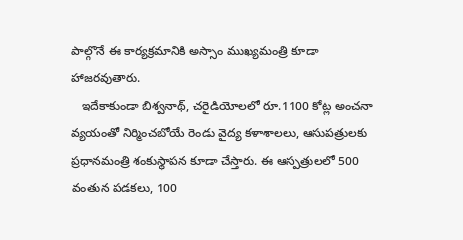పాల్గొనే ఈ కార్యక్రమానికి అస్సాం ముఖ్యమంత్రి కూడా హాజరవుతారు.
   ఇదేకాకుండా బిశ్వనాథ్, చరైడియోలలో రూ.1100 కోట్ల అంచనా వ్యయంతో నిర్మించబోయే రెండు వైద్య కళాశాలలు, ఆసుపత్రులకు ప్రధానమంత్రి శంకుస్థాపన కూడా చేస్తారు. ఈ ఆస్పత్రులలో 500 వంతున పడకలు, 100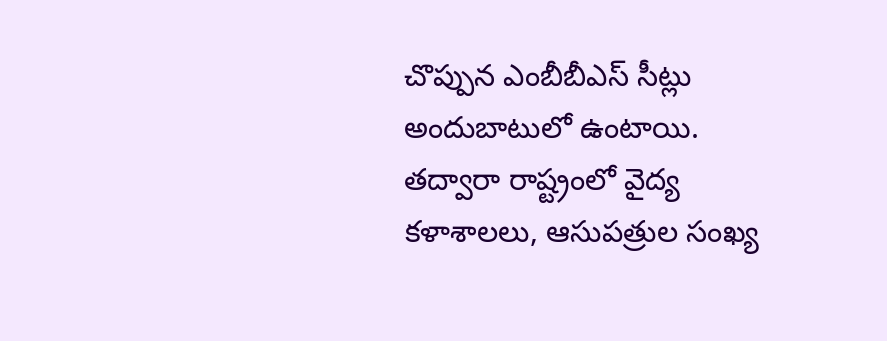చొప్పున ఎంబీబీఎస్ సీట్లు అందుబాటులో ఉంటాయి. తద్వారా రాష్ట్రంలో వైద్య కళాశాలలు, ఆసుపత్రుల సంఖ్య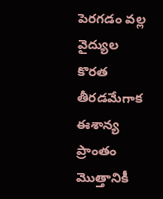పెరగడం వల్ల వైద్యుల కొరత తీరడమేగాక ఈశాన్య ప్రాంతం మొత్తానికీ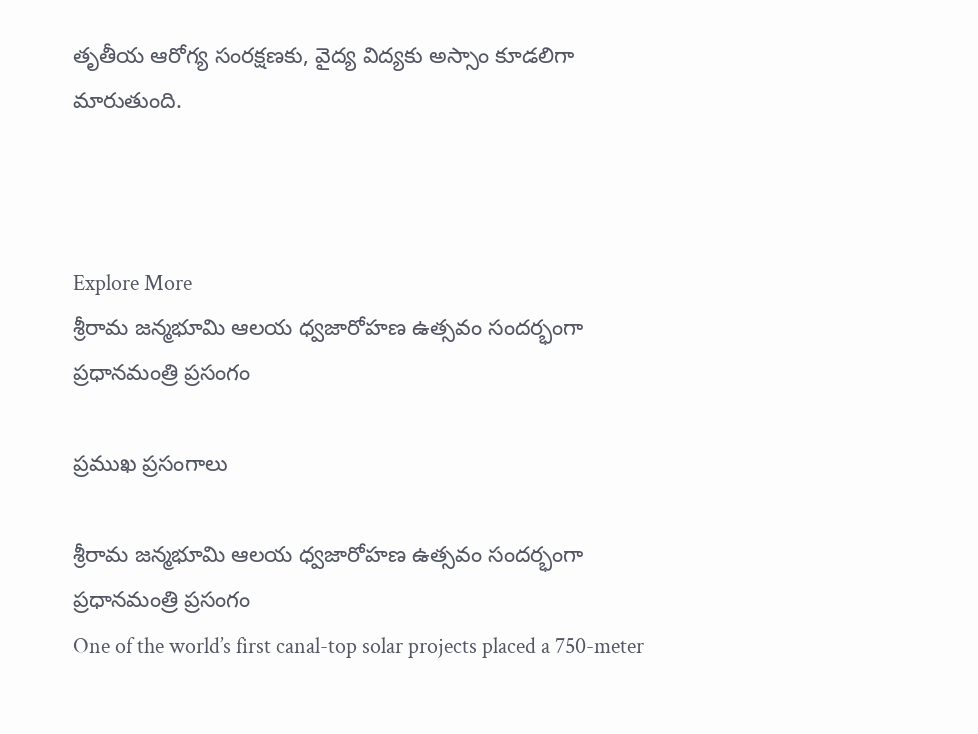తృతీయ ఆరోగ్య సంరక్షణకు, వైద్య విద్యకు అస్సాం కూడలిగా మారుతుంది.



Explore More
శ్రీరామ జన్మభూమి ఆలయ ధ్వజారోహణ ఉత్సవం సందర్భంగా ప్రధానమంత్రి ప్రసంగం

ప్రముఖ ప్రసంగాలు

శ్రీరామ జన్మభూమి ఆలయ ధ్వజారోహణ ఉత్సవం సందర్భంగా ప్రధానమంత్రి ప్రసంగం
One of the world’s first canal-top solar projects placed a 750-meter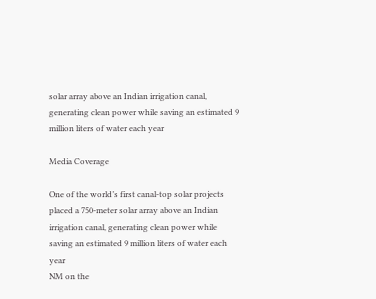solar array above an Indian irrigation canal, generating clean power while saving an estimated 9 million liters of water each year

Media Coverage

One of the world’s first canal-top solar projects placed a 750-meter solar array above an Indian irrigation canal, generating clean power while saving an estimated 9 million liters of water each year
NM on the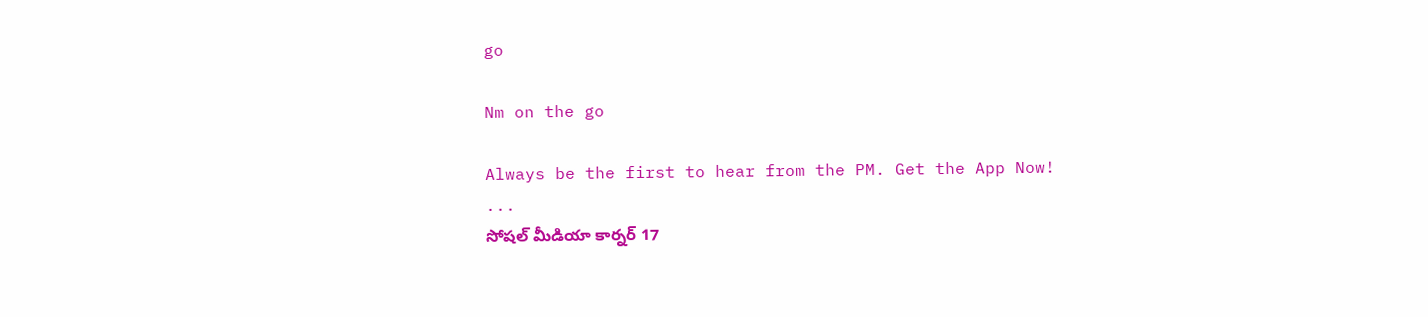go

Nm on the go

Always be the first to hear from the PM. Get the App Now!
...
సోషల్ మీడియా కార్నర్ 17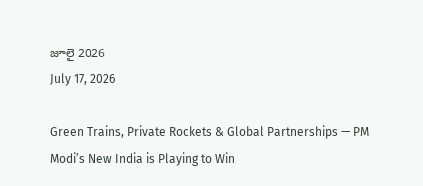జూలై 2026
July 17, 2026

Green Trains, Private Rockets & Global Partnerships — PM Modi’s New India is Playing to Win